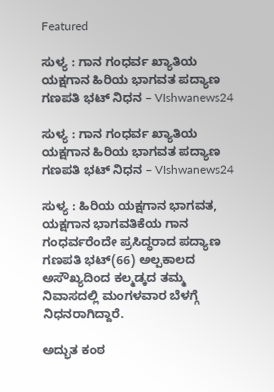Featured

ಸುಳ್ಯ : ಗಾನ ಗಂಧರ್ವ ಖ್ಯಾತಿಯ ಯಕ್ಷಗಾನ ಹಿರಿಯ ಭಾಗವತ ಪದ್ಯಾಣ ಗಣಪತಿ ಭಟ್ ನಿಧನ – VIshwanews24

ಸುಳ್ಯ : ಗಾನ ಗಂಧರ್ವ ಖ್ಯಾತಿಯ ಯಕ್ಷಗಾನ ಹಿರಿಯ ಭಾಗವತ ಪದ್ಯಾಣ ಗಣಪತಿ ಭಟ್ ನಿಧನ – VIshwanews24

ಸುಳ್ಯ : ಹಿರಿಯ ಯಕ್ಷಗಾನ ಭಾಗವತ, ಯಕ್ಷಗಾನ ಭಾಗವತಿಕೆಯ ಗಾನ ಗಂಧರ್ವರೆಂದೇ ಪ್ರಸಿದ್ಧರಾದ‌ ಪದ್ಯಾಣ ಗಣಪತಿ ಭಟ್(66) ಅಲ್ಪಕಾಲದ ಅಸೌಖ್ಯದಿಂದ ಕಲ್ಮಡ್ಕದ ತಮ್ಮ ನಿವಾಸದಲ್ಲಿ ಮಂಗಳವಾರ ಬೆಳಗ್ಗೆ ನಿಧನರಾಗಿದ್ದಾರೆ.

ಅದ್ಭುತ ಕಂಠ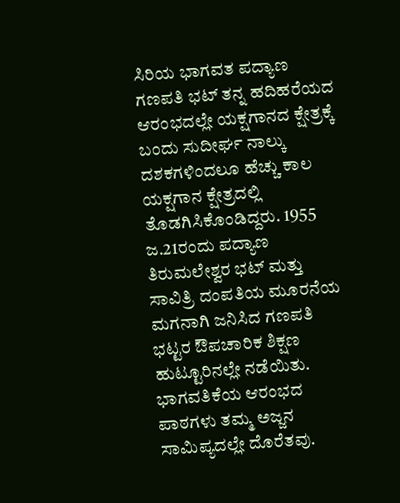ಸಿರಿಯ ಭಾಗವತ ಪದ್ಯಾಣ ಗಣಪತಿ ಭಟ್ ತನ್ನ ಹದಿಹರೆಯದ ಆರಂಭದಲ್ಲೇ ಯಕ್ಷಗಾನದ ಕ್ಷೇತ್ರಕ್ಕೆ ಬಂದು ಸುದೀರ್ಘ ನಾಲ್ಕು ದಶಕಗಳಿಂದಲೂ ಹೆಚ್ಚು ಕಾಲ ಯಕ್ಷಗಾನ ಕ್ಷೇತ್ರದಲ್ಲಿ ತೊಡಗಿಸಿಕೊಂಡಿದ್ದರು. 1955 ಜ.21ರಂದು ಪದ್ಯಾಣ ತಿರುಮಲೇಶ್ವರ ಭಟ್ ಮತ್ತು ಸಾವಿತ್ರಿ ದಂಪತಿಯ ಮೂರನೆಯ ಮಗನಾಗಿ ಜನಿಸಿದ ಗಣಪತಿ ಭಟ್ಟರ ಔಪಚಾರಿಕ ಶಿಕ್ಷಣ ಹುಟ್ಟೂರಿನಲ್ಲೇ ನಡೆಯಿತು. ಭಾಗವತಿಕೆಯ ಆರಂಭದ ಪಾಠಗಳು ತಮ್ಮ ಅಜ್ಜನ ಸಾಮಿಪ್ಯದಲ್ಲೇ ದೊರೆತವು.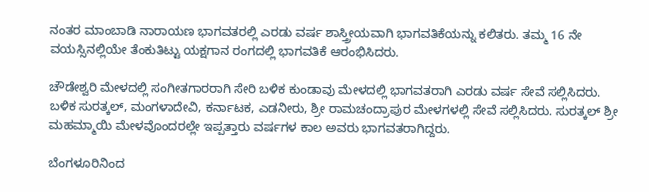ನಂತರ ಮಾಂಬಾಡಿ ನಾರಾಯಣ ಭಾಗವತರಲ್ಲಿ ಎರಡು ವರ್ಷ ಶಾಸ್ತ್ರೀಯವಾಗಿ ಭಾಗವತಿಕೆಯನ್ನು ಕಲಿತರು. ತಮ್ಮ 16 ನೇ ವಯಸ್ಸಿನಲ್ಲಿಯೇ ತೆಂಕುತಿಟ್ಟು ಯಕ್ಷಗಾನ ರಂಗದಲ್ಲಿ ಭಾಗವತಿಕೆ ಆರಂಭಿಸಿದರು.

ಚೌಡೇಶ್ವರಿ ಮೇಳದಲ್ಲಿ ಸಂಗೀತಗಾರರಾಗಿ ಸೇರಿ ಬಳಿಕ ಕುಂಡಾವು ಮೇಳದಲ್ಲಿ ಭಾಗವತರಾಗಿ ಎರಡು ವರ್ಷ ಸೇವೆ ಸಲ್ಲಿಸಿದರು. ಬಳಿಕ ಸುರತ್ಕಲ್, ಮಂಗಳಾದೇವಿ, ಕರ್ನಾಟಕ, ಎಡನೀರು, ಶ್ರೀ ರಾಮಚಂದ್ರಾಪುರ ಮೇಳಗಳಲ್ಲಿ ಸೇವೆ ಸಲ್ಲಿಸಿದರು. ಸುರತ್ಕಲ್ ಶ್ರೀ ಮಹಮ್ಮಾಯಿ ಮೇಳವೊಂದರಲ್ಲೇ ಇಪ್ಪತ್ತಾರು ವರ್ಷಗಳ ಕಾಲ ಅವರು ಭಾಗವತರಾಗಿದ್ದರು.

ಬೆಂಗಳೂರಿನಿಂದ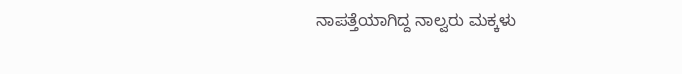ನಾಪತ್ತೆಯಾಗಿದ್ದ‌ ನಾಲ್ವರು ಮಕ್ಕಳು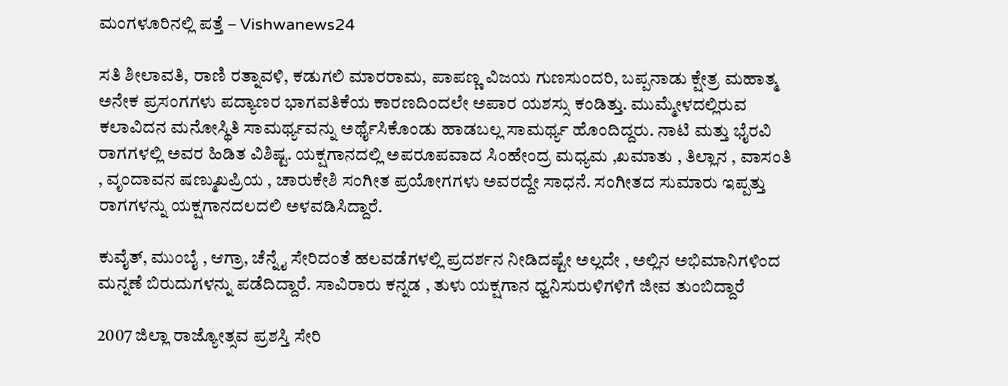ಮಂಗಳೂರಿನಲ್ಲಿ ಪತ್ತೆ – Vishwanews24

ಸತಿ ಶೀಲಾವತಿ, ರಾಣಿ ರತ್ನಾವಳಿ, ಕಡುಗಲಿ ಮಾರರಾಮ, ಪಾಪಣ್ಣ ವಿಜಯ ಗುಣಸುಂದರಿ, ಬಪ್ಪನಾಡು ಕ್ಷೇತ್ರ ಮಹಾತ್ಮ ಅನೇಕ ಪ್ರಸಂಗಗಳು ಪದ್ಯಾಣರ ಭಾಗವತಿಕೆಯ ಕಾರಣದಿಂದಲೇ ಅಪಾರ ಯಶಸ್ಸು ಕಂಡಿತ್ತು. ಮುಮ್ಮೇಳದಲ್ಲಿರುವ ಕಲಾವಿದನ ಮನೋಸ್ಥಿತಿ ಸಾಮರ್ಥ್ಯವನ್ನು ಅರ್ಥೈಸಿಕೊಂಡು ಹಾಡಬಲ್ಲ ಸಾಮರ್ಥ್ಯ ಹೊಂದಿದ್ದರು. ನಾಟಿ ಮತ್ತು ಭೈರವಿ ರಾಗಗಳಲ್ಲಿ ಅವರ ಹಿಡಿತ ವಿಶಿಷ್ಟ. ಯಕ್ಷಗಾನದಲ್ಲಿ ಅಪರೂಪವಾದ ಸಿಂಹೇಂದ್ರ ಮಧ್ಯಮ ,ಖಮಾತು , ತಿಲ್ಲಾನ , ವಾಸಂತಿ , ವೃಂದಾವನ ಷಣ್ಮುಖಪ್ರಿಯ , ಚಾರುಕೇಶಿ ಸಂಗೀತ ಪ್ರಯೋಗಗಳು ಅವರದ್ದೇ ಸಾಧನೆ. ಸಂಗೀತದ ಸುಮಾರು ಇಪ್ಪತ್ತು ರಾಗಗಳನ್ನು ಯಕ್ಷಗಾನದಲದಲಿ ಅಳವಡಿಸಿದ್ದಾರೆ.

ಕುವೈತ್, ಮುಂಬೈ , ಆಗ್ರಾ, ಚೆನ್ನೈ ಸೇರಿದಂತೆ ಹಲವಡೆಗಳಲ್ಲಿ ಪ್ರದರ್ಶನ ನೀಡಿದಷ್ಟೇ ಅಲ್ಲದೇ , ಅಲ್ಲಿನ ಅಭಿಮಾನಿಗಳಿಂದ ಮನ್ನಣೆ ಬಿರುದುಗಳನ್ನು ಪಡೆದಿದ್ದಾರೆ. ಸಾವಿರಾರು ಕನ್ನಡ , ತುಳು ಯಕ್ಷಗಾನ ಧ್ವನಿಸುರುಳಿಗಳಿಗೆ ಜೀವ ತುಂಬಿದ್ದಾರೆ

2007 ಜಿಲ್ಲಾ ರಾಜ್ಯೋತ್ಸವ ಪ್ರಶಸ್ತಿ ಸೇರಿ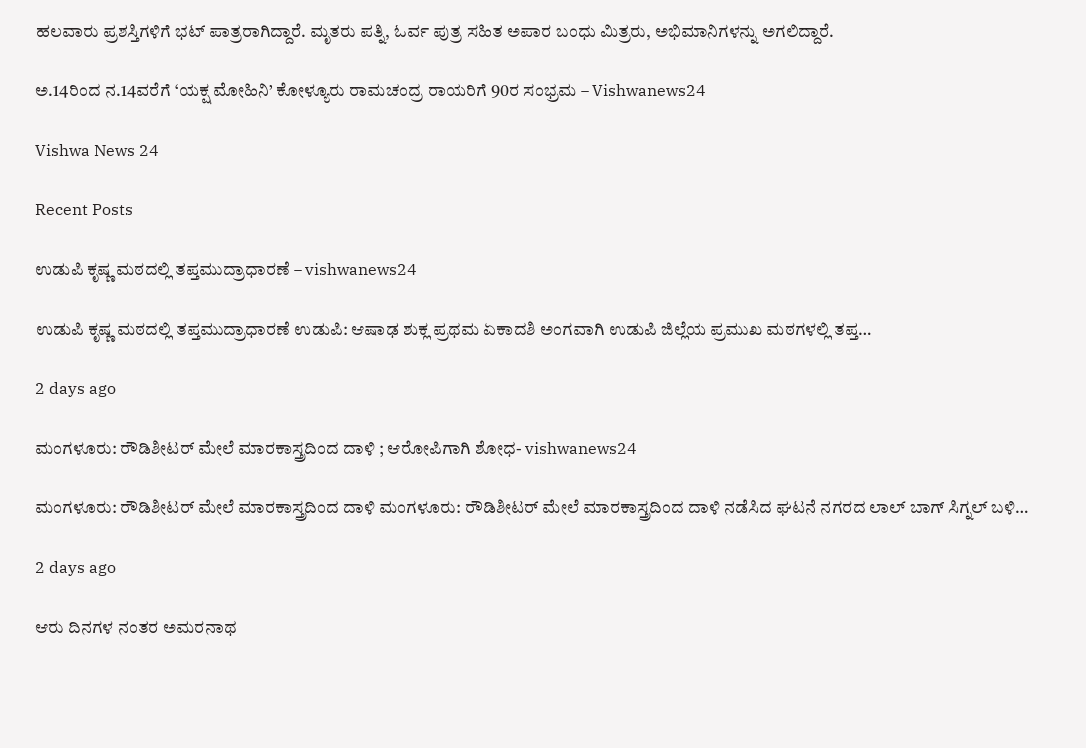ಹಲವಾರು ಪ್ರಶಸ್ತಿಗಳಿಗೆ ಭಟ್ ಪಾತ್ರರಾಗಿದ್ದಾರೆ. ಮೃತರು ಪತ್ನಿ, ಓರ್ವ ಪುತ್ರ ಸಹಿತ ಅಪಾರ ಬಂಧು ಮಿತ್ರರು, ಅಭಿಮಾನಿಗಳನ್ನು ಅಗಲಿದ್ದಾರೆ.

ಅ.14ರಿಂದ ನ.14ವರೆಗೆ ‘ಯಕ್ಷ ಮೋಹಿನಿ’ ಕೋಳ್ಯೂರು ರಾಮಚಂದ್ರ ರಾಯರಿಗೆ 90ರ ಸಂಭ್ರಮ – Vishwanews24

Vishwa News 24

Recent Posts

ಉಡುಪಿ ಕೃಷ್ಣ ಮಠದಲ್ಲಿ ತಪ್ತಮುದ್ರಾಧಾರಣೆ – vishwanews24

ಉಡುಪಿ ಕೃಷ್ಣ ಮಠದಲ್ಲಿ ತಪ್ತಮುದ್ರಾಧಾರಣೆ ಉಡುಪಿ: ಆಷಾಢ ಶುಕ್ಲ ಪ್ರಥಮ ಏಕಾದಶಿ ಅಂಗವಾಗಿ ಉಡುಪಿ ಜಿಲ್ಲೆಯ ಪ್ರಮುಖ ಮಠಗಳಲ್ಲಿ ತಪ್ತ…

2 days ago

ಮಂಗಳೂರು: ರೌಡಿಶೀಟರ್ ಮೇಲೆ ಮಾರಕಾಸ್ತ್ರದಿಂದ ದಾಳಿ ; ಆರೋಪಿಗಾಗಿ ಶೋಧ- vishwanews24

ಮಂಗಳೂರು: ರೌಡಿಶೀಟರ್ ಮೇಲೆ ಮಾರಕಾಸ್ತ್ರದಿಂದ ದಾಳಿ ಮಂಗಳೂರು: ರೌಡಿಶೀಟರ್ ಮೇಲೆ ಮಾರಕಾಸ್ತ್ರದಿಂದ ದಾಳಿ ನಡೆಸಿದ ಘಟನೆ ನಗರದ ಲಾಲ್ ಬಾಗ್ ಸಿಗ್ನಲ್ ಬಳಿ…

2 days ago

ಆರು ದಿನಗಳ ನಂತರ ಅಮರನಾಥ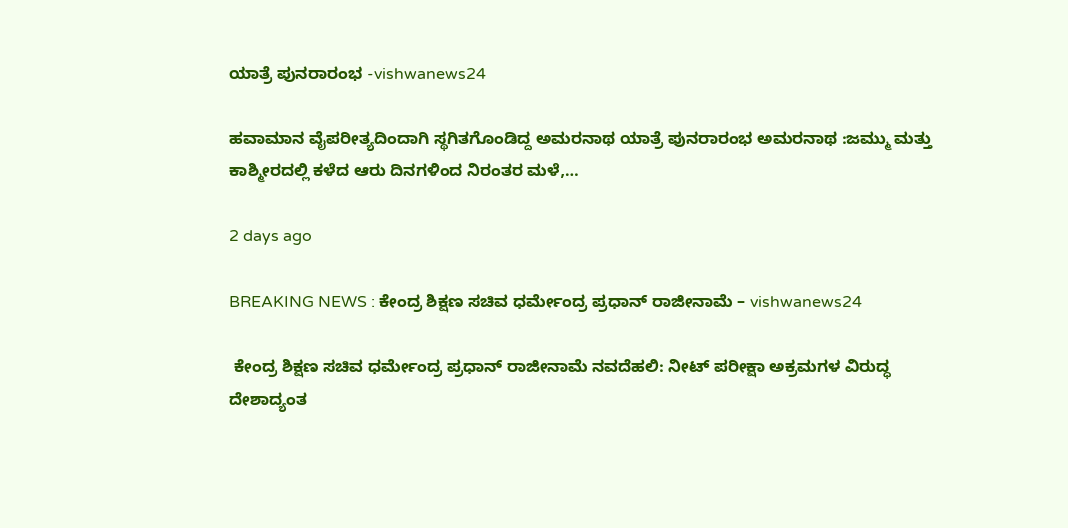ಯಾತ್ರೆ ಪುನರಾರಂಭ -vishwanews24

ಹವಾಮಾನ ವೈಪರೀತ್ಯದಿಂದಾಗಿ ಸ್ಥಗಿತಗೊಂಡಿದ್ದ ಅಮರನಾಥ ಯಾತ್ರೆ ಪುನರಾರಂಭ ಅಮರನಾಥ :ಜಮ್ಮು ಮತ್ತು ಕಾಶ್ಮೀರದಲ್ಲಿ ಕಳೆದ ಆರು ದಿನಗಳಿಂದ ನಿರಂತರ ಮಳೆ,…

2 days ago

BREAKING NEWS : ಕೇಂದ್ರ ಶಿಕ್ಷಣ ಸಚಿವ ಧರ್ಮೇಂದ್ರ ಪ್ರಧಾನ್ ರಾಜೀನಾಮೆ – vishwanews24

 ಕೇಂದ್ರ ಶಿಕ್ಷಣ ಸಚಿವ ಧರ್ಮೇಂದ್ರ ಪ್ರಧಾನ್ ರಾಜೀನಾಮೆ ನವದೆಹಲಿ: ನೀಟ್ ಪರೀಕ್ಷಾ ಅಕ್ರಮಗಳ ವಿರುದ್ಧ ದೇಶಾದ್ಯಂತ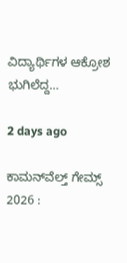ವಿದ್ಯಾರ್ಥಿಗಳ ಆಕ್ರೋಶ ಭುಗಿಲೆದ್ದ…

2 days ago

ಕಾಮನ್‌ವೆಲ್ತ್ ಗೇಮ್ಸ್ 2026 :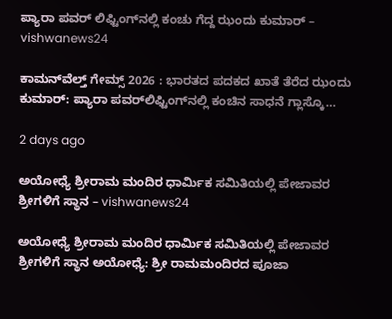ಪ್ಯಾರಾ ಪವರ್‌ ಲಿಫ್ಟಿಂಗ್‌ನಲ್ಲಿ ಕಂಚು ಗೆದ್ದ ಝಂದು ಕುಮಾರ್ – vishwanews24

ಕಾಮನ್‌ವೆಲ್ತ್ ಗೇಮ್ಸ್ 2026 : ಭಾರತದ ಪದಕದ ಖಾತೆ ತೆರೆದ ಝಂದು ಕುಮಾರ್‌: ಪ್ಯಾರಾ ಪವರ್‌ಲಿಫ್ಟಿಂಗ್‌ನಲ್ಲಿ ಕಂಚಿನ ಸಾಧನೆ ಗ್ಲಾಸ್ಕೊ…

2 days ago

ಅಯೋಧ್ಯೆ ಶ್ರೀರಾಮ ಮಂದಿರ ಧಾರ್ಮಿಕ ಸಮಿತಿಯಲ್ಲಿ ಪೇಜಾವರ ಶ್ರೀಗಳಿಗೆ ಸ್ಥಾನ – vishwanews24

ಅಯೋಧ್ಯೆ ಶ್ರೀರಾಮ ಮಂದಿರ ಧಾರ್ಮಿಕ ಸಮಿತಿಯಲ್ಲಿ ಪೇಜಾವರ ಶ್ರೀಗಳಿಗೆ ಸ್ಥಾನ ಅಯೋಧ್ಯೆ: ಶ್ರೀ ರಾಮಮಂದಿರದ ಪೂಜಾ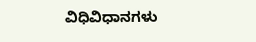ವಿಧಿವಿಧಾನಗಳು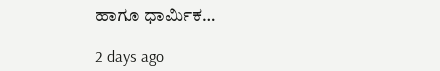ಹಾಗೂ ಧಾರ್ಮಿಕ…

2 days ago